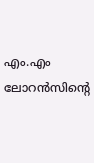എം.എം ലോറന്‍സിന്റെ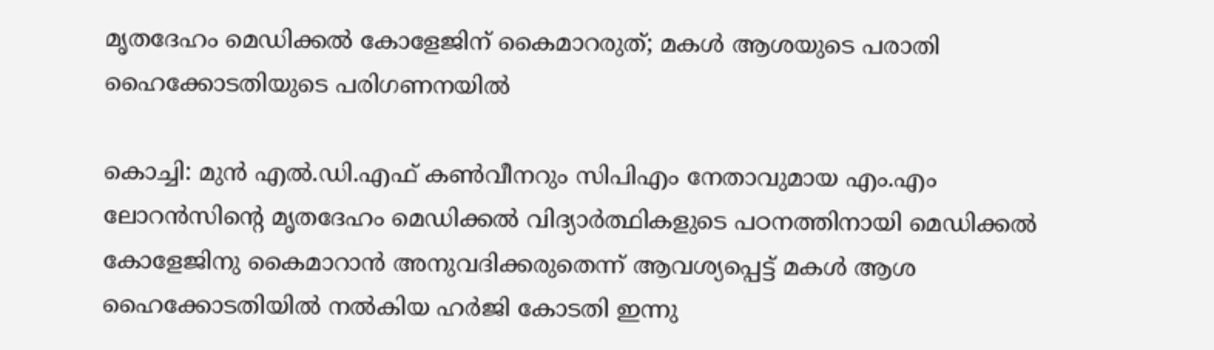മൃതദേഹം മെഡിക്കല്‍ കോളേജിന് കൈമാറരുത്; മകള്‍ ആശയുടെ പരാതി ഹൈക്കോടതിയുടെ പരിഗണനയില്‍

കൊച്ചി: മുന്‍ എല്‍.ഡി.എഫ് കണ്‍വീനറും സിപിഎം നേതാവുമായ എം.എം ലോറന്‍സിന്റെ മൃതദേഹം മെഡിക്കല്‍ വിദ്യാര്‍ത്ഥികളുടെ പഠനത്തിനായി മെഡിക്കല്‍ കോളേജിനു കൈമാറാന്‍ അനുവദിക്കരുതെന്ന് ആവശ്യപ്പെട്ട് മകള്‍ ആശ ഹൈക്കോടതിയില്‍ നല്‍കിയ ഹര്‍ജി കോടതി ഇന്നു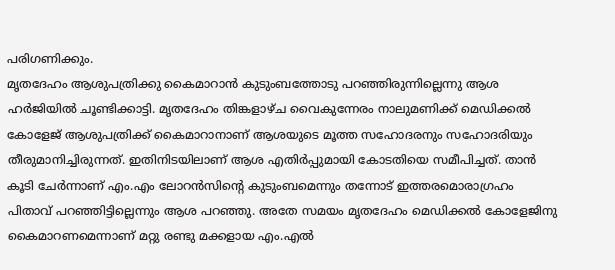പരിഗണിക്കും.
മൃതദേഹം ആശുപത്രിക്കു കൈമാറാന്‍ കുടുംബത്തോടു പറഞ്ഞിരുന്നില്ലെന്നു ആശ ഹര്‍ജിയില്‍ ചൂണ്ടിക്കാട്ടി. മൃതദേഹം തിങ്കളാഴ്ച വൈകുന്നേരം നാലുമണിക്ക് മെഡിക്കല്‍ കോളേജ് ആശുപത്രിക്ക് കൈമാറാനാണ് ആശയുടെ മൂത്ത സഹോദരനും സഹോദരിയും തീരുമാനിച്ചിരുന്നത്. ഇതിനിടയിലാണ് ആശ എതിര്‍പ്പുമായി കോടതിയെ സമീപിച്ചത്. താന്‍ കൂടി ചേര്‍ന്നാണ് എം.എം ലോറന്‍സിന്റെ കുടുംബമെന്നും തന്നോട് ഇത്തരമൊരാഗ്രഹം പിതാവ് പറഞ്ഞിട്ടില്ലെന്നും ആശ പറഞ്ഞു. അതേ സമയം മൃതദേഹം മെഡിക്കല്‍ കോളേജിനു കൈമാറണമെന്നാണ് മറ്റു രണ്ടു മക്കളായ എം.എല്‍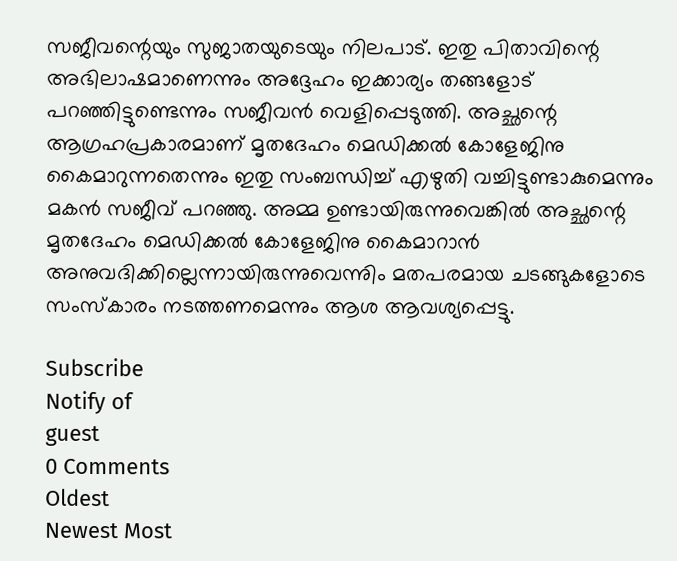സജീവന്റെയും സുജാതയുടെയും നിലപാട്. ഇതു പിതാവിന്റെ അഭിലാഷമാണെന്നും അദ്ദേഹം ഇക്കാര്യം തങ്ങളോട് പറഞ്ഞിട്ടുണ്ടെന്നും സജീവന്‍ വെളിപ്പെടുത്തി. അച്ഛന്റെ ആഗ്രഹപ്രകാരമാണ് മൃതദേഹം മെഡിക്കല്‍ കോളേജിനു കൈമാറുന്നതെന്നും ഇതു സംബന്ധിച്ച് എഴുതി വച്ചിട്ടുണ്ടാകുമെന്നും മകന്‍ സജീവ് പറഞ്ഞു. അമ്മ ഉണ്ടായിരുന്നുവെങ്കില്‍ അച്ഛന്റെ മൃതദേഹം മെഡിക്കല്‍ കോളേജിനു കൈമാറാന്‍ അനുവദിക്കില്ലെന്നായിരുന്നുവെന്നുിം മതപരമായ ചടങ്ങുകളോടെ സംസ്‌കാരം നടത്തണമെന്നും ആശ ആവശ്യപ്പെട്ടു.

Subscribe
Notify of
guest
0 Comments
Oldest
Newest Most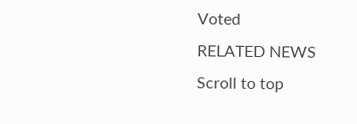Voted
RELATED NEWS
Scroll to top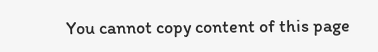You cannot copy content of this page